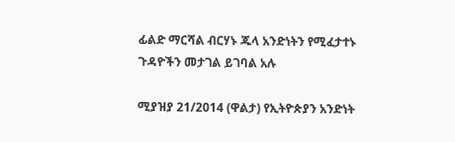ፊልድ ማርሻል ብርሃኑ ጁላ አንድነትን የሚፈታተኑ ጉዳዮችን መታገል ይገባል አሉ

ሚያዝያ 21/2014 (ዋልታ) የኢትዮጵያን አንድነት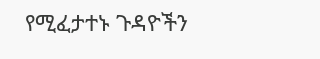የሚፈታተኑ ጉዳዮችን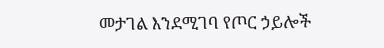መታገል እንደሚገባ የጦር ኃይሎች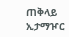ጠቅላይ ኢታማዦር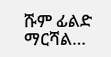ሹም ፊልድ ማርሻል…